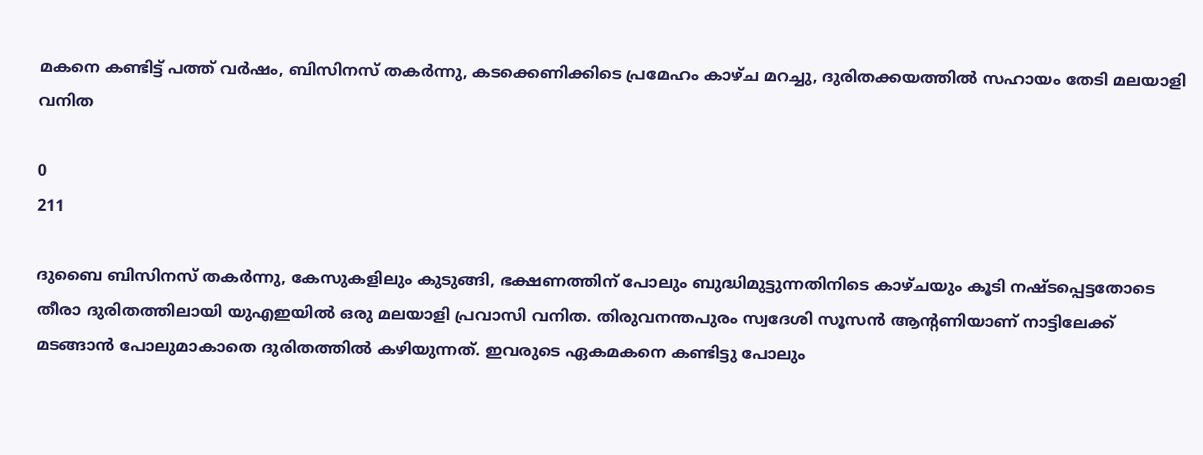മകനെ കണ്ടിട്ട് പത്ത് വർഷം, ബിസിനസ് തകർന്നു, കടക്കെണിക്കിടെ പ്രമേഹം കാഴ്ച മറച്ചു, ദുരിതക്കയത്തിൽ സഹായം തേടി മലയാളി വനിത

0
211

ദുബൈ ബിസിനസ് തകർന്നു, കേസുകളിലും കുടുങ്ങി, ഭക്ഷണത്തിന് പോലും ബുദ്ധിമുട്ടുന്നതിനിടെ കാഴ്ചയും കൂടി നഷ്ടപ്പെട്ടതോടെ തീരാ ദുരിതത്തിലായി യുഎഇയിൽ ഒരു മലയാളി പ്രവാസി വനിത. തിരുവനന്തപുരം സ്വദേശി സൂസൻ ആന്‍റണിയാണ് നാട്ടിലേക്ക് മടങ്ങാൻ പോലുമാകാതെ ദുരിതത്തില്‍ കഴിയുന്നത്. ഇവരുടെ ഏകമകനെ കണ്ടിട്ടു പോലും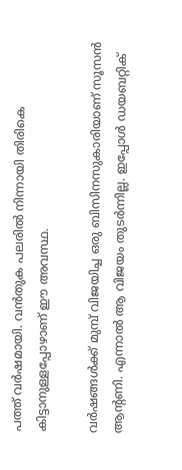പത്ത് വർഷമായി. വൻതുക പലരിൽ നിന്നായി തിരികെ കിട്ടാനുള്ളപ്പോഴാണ് ഈ അവസ്ഥ.

വർഷങ്ങൾക്ക് മുമ്പ് വിജയിച്ച ഒരു ബിസിനസുകാരിയാണ് സൂസൻ ആന്‍റണി. എന്നാല്‍ ആ വിജയം തുടര്‍ന്നില്ല. ഇപ്പോള്‍ ഡയബറ്റിക്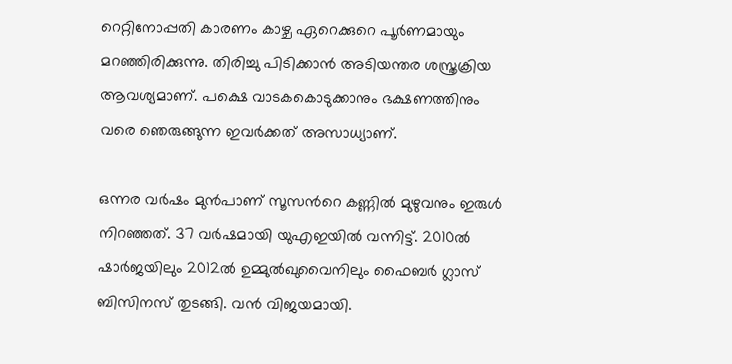റെറ്റിനോപ്പതി കാരണം കാഴ്ച ഏറെക്കുറെ പൂർണമായും മറഞ്ഞിരിക്കുന്നു. തിരിച്ചു പിടിക്കാൻ അടിയന്തര ശസ്ത്രക്രിയ ആവശ്യമാണ്. പക്ഷെ വാടകകൊടുക്കാനും ഭക്ഷണത്തിനും വരെ ഞെരുങ്ങുന്ന ഇവർക്കത് അസാധ്യാണ്.

ഒന്നര വർഷം മുൻപാണ് സൂസന്‍റെ കണ്ണിൽ മുഴുവനും ഇരുൾ നിറഞ്ഞത്. 37 വർഷമായി യുഎഇയിൽ വന്നിട്ട്. 2010ൽ ഷാർജയിലും 2012ൽ ഉമ്മുൽഖുവൈനിലും ഫൈബർ ഗ്ലാസ് ബിസിനസ് തുടങ്ങി. വൻ വിജയമായി.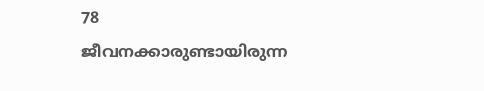78 ജീവനക്കാരുണ്ടായിരുന്ന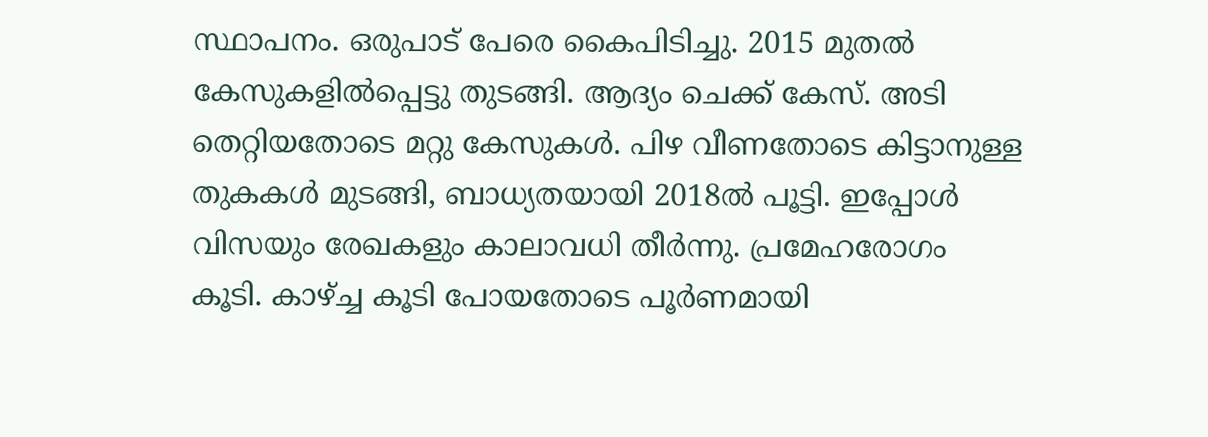സ്ഥാപനം. ഒരുപാട് പേരെ കൈപിടിച്ചു. 2015 മുതൽ കേസുകളിൽപ്പെട്ടു തുടങ്ങി. ആദ്യം ചെക്ക് കേസ്. അടി തെറ്റിയതോടെ മറ്റു കേസുകൾ. പിഴ വീണതോടെ കിട്ടാനുള്ള തുകകൾ മുടങ്ങി, ബാധ്യതയായി 2018ൽ പൂട്ടി. ഇപ്പോൾ വിസയും രേഖകളും കാലാവധി തീർന്നു. പ്രമേഹരോഗം കൂടി. കാഴ്ച്ച കൂടി പോയതോടെ പൂർണമായി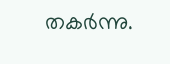തകർന്നു.